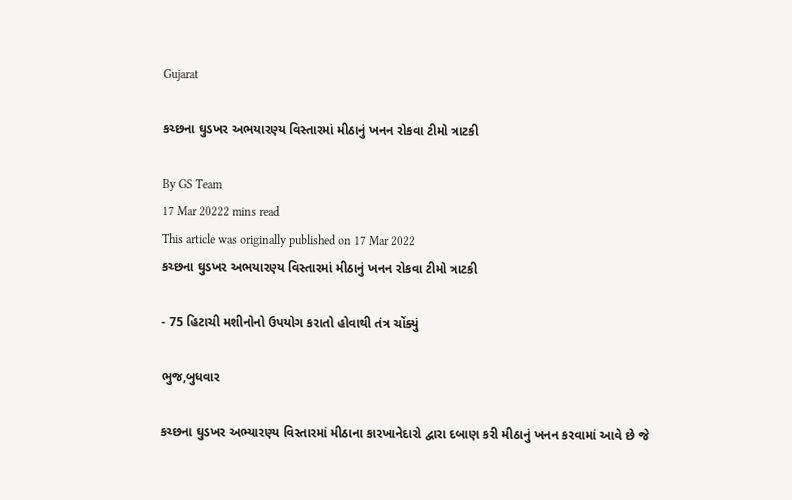Gujarat

કચ્છના ઘુડખર અભયારણ્ય વિસ્તારમાં મીઠાનું ખનન રોકવા ટીમો ત્રાટકી

By GS Team
17 Mar 20222 mins read
This article was originally published on 17 Mar 2022
કચ્છના ઘુડખર અભયારણ્ય વિસ્તારમાં મીઠાનું ખનન રોકવા ટીમો ત્રાટકી

- 75 હિટાચી મશીનોનો ઉપયોગ કરાતો હોવાથી તંત્ર ચોંક્યું

ભુજ,બુધવાર

કચ્છના ઘુડખર અભ્યારણ્ય વિસ્તારમાં મીઠાના કારખાનેદારો દ્વારા દબાણ કરી મીઠાનું ખનન કરવામાં આવે છે જે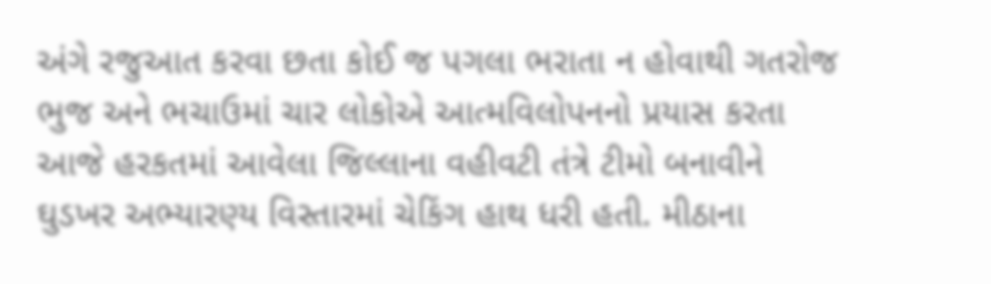અંગે રજુઆત કરવા છતા કોઈ જ પગલા ભરાતા ન હોવાથી ગતરોજ ભુજ અને ભચાઉમાં ચાર લોકોએ આત્મવિલોપનનો પ્રયાસ કરતા આજે હરકતમાં આવેલા જિલ્લાના વહીવટી તંત્રે ટીમો બનાવીને ઘુડખર અભ્યારણ્ય વિસ્તારમાં ચેકિંગ હાથ ધરી હતી. મીઠાના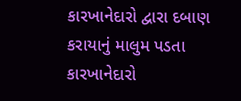કારખાનેદારો દ્વારા દબાણ કરાયાનું માલુમ પડતા કારખાનેદારો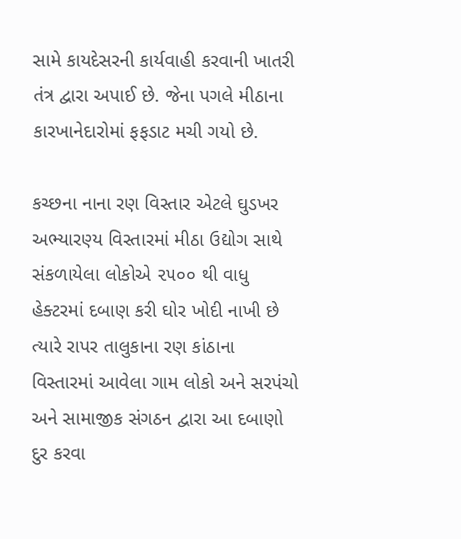સામે કાયદેસરની કાર્યવાહી કરવાની ખાતરી તંત્ર દ્વારા અપાઈ છે. જેના પગલે મીઠાના કારખાનેદારોમાં ફફડાટ મચી ગયો છે.

કચ્છના નાના રણ વિસ્તાર એટલે ઘુડખર અભ્યારણ્ય વિસ્તારમાં મીઠા ઉદ્યોગ સાથે સંકળાયેલા લોકોએ ૨૫૦૦ થી વાધુ હેક્ટરમાં દબાણ કરી ઘોર ખોદી નાખી છે ત્યારે રાપર તાલુકાના રણ કાંઠાના વિસ્તારમાં આવેલા ગામ લોકો અને સરપંચો અને સામાજીક સંગઠન દ્વારા આ દબાણો દુર કરવા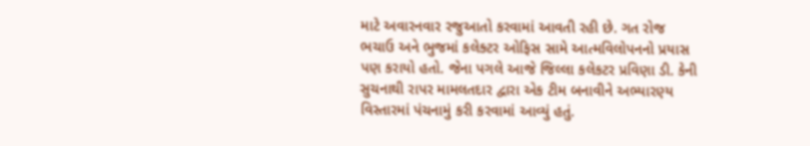માટે અવારનવાર રજુઆતો કરવામાં આવતી રહી છે. ગત રોજ ભચાઉ અને ભુજમાં કલેક્ટર ઓફિસ સામે આત્મવિલોપનનો પ્રયાસ પણ કરાયો હતો. જેના પગલે આજે જિલ્લા કલેકટર પ્રવિણા ડી. કેની સુચનાથી રાપર મામલતદાર દ્વારા એક ટીમ બનાવીને અભ્યારણ્ય વિસ્તારમાં પંચનામું કરી કરવામાં આવ્યું હતું.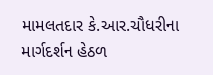મામલતદાર કે.આર.ચૌધરીના માર્ગદર્શન હેઠળ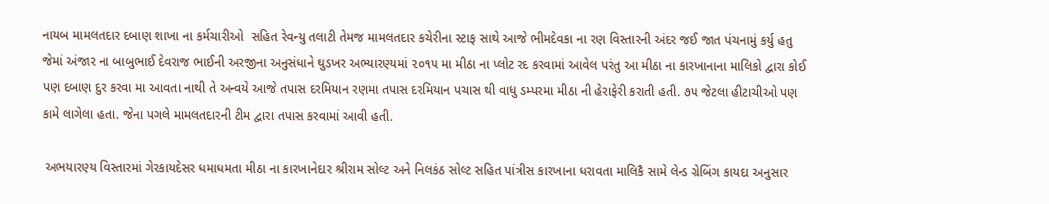નાયબ મામલતદાર દબાણ શાખા ના કર્મચારીઓ  સહિત રેવન્યુ તલાટી તેમજ મામલતદાર કચેરીના સ્ટાફ સાથે આજે ભીમદેવકા ના રણ વિસ્તારની અંદર જઈ જાત પંચનામું કર્યુ હતુ જેમાં અંજાર ના બાબુભાઈ દેવરાજ ભાઈની અરજીના અનુસંધાને ઘુડખર અભ્યારણ્યમાં ૨૦૧૫ મા મીઠા ના પ્લોટ રદ કરવામાં આવેલ પરંતુ આ મીઠા ના કારખાનાના માલિકો દ્વારા કોઈ પણ દબાણ દુર કરવા મા આવતા નાથી તે અન્વયે આજે તપાસ દરમિયાન રણમા તપાસ દરમિયાન પચાસ થી વાધુ ડમ્પરમા મીઠા ની હેરાફેરી કરાતી હતી. ૭૫ જેટલા હીટાચીઓ પણ કામે લાગેલા હતા. જેના પગલે મામલતદારની ટીમ દ્વારા તપાસ કરવામાં આવી હતી.

 અભયારણ્ય વિસ્તારમાં ગેરકાયદેસર ધમાધમતા મીઠા ના કારખાનેદાર શ્રીરામ સોલ્ટ અને નિલકંઠ સોલ્ટ સહિત પાંત્રીસ કારખાના ધરાવતા માલિકૈ સામે લેન્ડ ગ્રેબિંગ કાયદા અનુસાર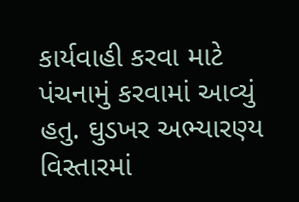કાર્યવાહી કરવા માટે પંચનામું કરવામાં આવ્યું હતુ. ઘુડખર અભ્યારણ્ય વિસ્તારમાં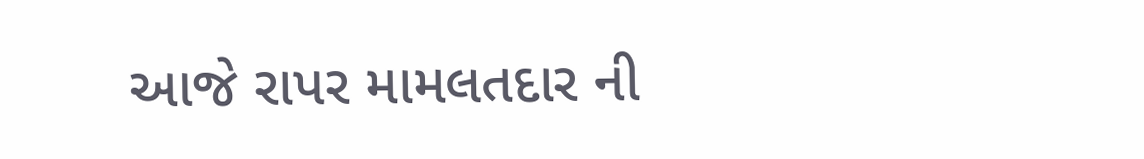આજે રાપર મામલતદાર ની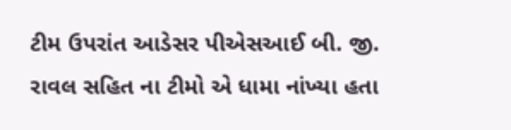ટીમ ઉપરાંત આડેસર પીએસઆઈ બી. જી. રાવલ સહિત ના ટીમો એ ધામા નાંખ્યા હતા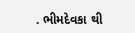. ભીમદેવકા થી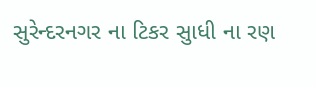સુરેન્દરનગર ના ટિકર સુાધી ના રણ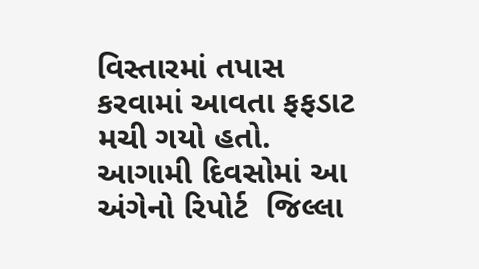વિસ્તારમાં તપાસ કરવામાં આવતા ફફડાટ મચી ગયો હતો. આગામી દિવસોમાં આ અંગેનો રિપોર્ટ  જિલ્લા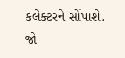કલેક્ટરને સોંપાશે. જો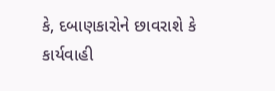કે, દબાણકારોને છાવરાશે કે કાર્યવાહી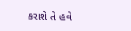કરાશે તે હવે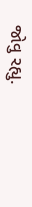જોવુ રહ્યુ.